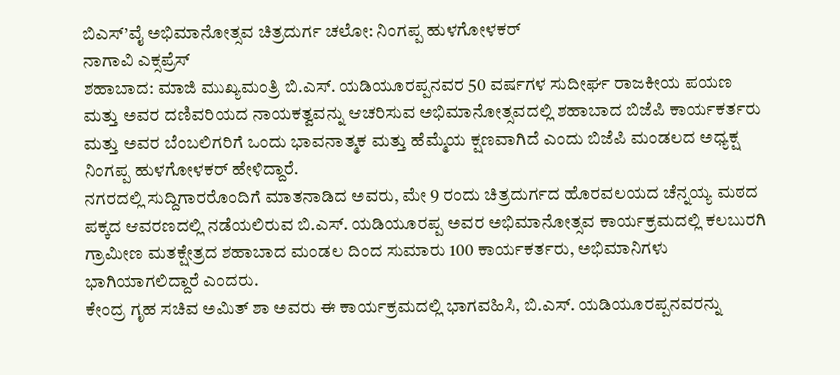ಬಿಎಸ್’ವೈ ಅಭಿಮಾನೋತ್ಸವ ಚಿತ್ರದುರ್ಗ ಚಲೋ: ನಿಂಗಪ್ಪ ಹುಳಗೋಳಕರ್
ನಾಗಾವಿ ಎಕ್ಸಪ್ರೆಸ್
ಶಹಾಬಾದ: ಮಾಜಿ ಮುಖ್ಯಮಂತ್ರಿ ಬಿ.ಎಸ್. ಯಡಿಯೂರಪ್ಪನವರ 50 ವರ್ಷಗಳ ಸುದೀರ್ಘ ರಾಜಕೀಯ ಪಯಣ ಮತ್ತು ಅವರ ದಣಿವರಿಯದ ನಾಯಕತ್ವವನ್ನು ಆಚರಿಸುವ ಅಭಿಮಾನೋತ್ಸವದಲ್ಲಿ ಶಹಾಬಾದ ಬಿಜೆಪಿ ಕಾರ್ಯಕರ್ತರು ಮತ್ತು ಅವರ ಬೆಂಬಲಿಗರಿಗೆ ಒಂದು ಭಾವನಾತ್ಮಕ ಮತ್ತು ಹೆಮ್ಮೆಯ ಕ್ಷಣವಾಗಿದೆ ಎಂದು ಬಿಜೆಪಿ ಮಂಡಲದ ಅಧ್ಯಕ್ಷ ನಿಂಗಪ್ಪ ಹುಳಗೋಳಕರ್ ಹೇಳಿದ್ದಾರೆ.
ನಗರದಲ್ಲಿ ಸುದ್ದಿಗಾರರೊಂದಿಗೆ ಮಾತನಾಡಿದ ಅವರು, ಮೇ 9 ರಂದು ಚಿತ್ರದುರ್ಗದ ಹೊರವಲಯದ ಚೆನ್ನಯ್ಯ ಮಠದ ಪಕ್ಕದ ಆವರಣದಲ್ಲಿ ನಡೆಯಲಿರುವ ಬಿ.ಎಸ್. ಯಡಿಯೂರಪ್ಪ ಅವರ ಅಭಿಮಾನೋತ್ಸವ ಕಾರ್ಯಕ್ರಮದಲ್ಲಿ ಕಲಬುರಗಿ ಗ್ರಾಮೀಣ ಮತಕ್ಷೇತ್ರದ ಶಹಾಬಾದ ಮಂಡಲ ದಿಂದ ಸುಮಾರು 100 ಕಾರ್ಯಕರ್ತರು, ಅಭಿಮಾನಿಗಳು ಭಾಗಿಯಾಗಲಿದ್ದಾರೆ ಎಂದರು.
ಕೇಂದ್ರ ಗೃಹ ಸಚಿವ ಅಮಿತ್ ಶಾ ಅವರು ಈ ಕಾರ್ಯಕ್ರಮದಲ್ಲಿ ಭಾಗವಹಿಸಿ, ಬಿ.ಎಸ್. ಯಡಿಯೂರಪ್ಪನವರನ್ನು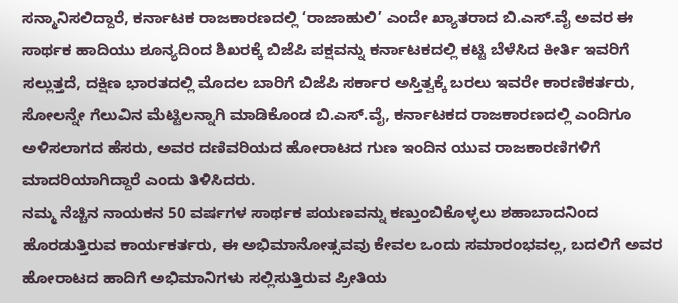ಸನ್ಮಾನಿಸಲಿದ್ದಾರೆ, ಕರ್ನಾಟಕ ರಾಜಕಾರಣದಲ್ಲಿ ‘ರಾಜಾಹುಲಿ’ ಎಂದೇ ಖ್ಯಾತರಾದ ಬಿ.ಎಸ್.ವೈ ಅವರ ಈ ಸಾರ್ಥಕ ಹಾದಿಯು ಶೂನ್ಯದಿಂದ ಶಿಖರಕ್ಕೆ ಬಿಜೆಪಿ ಪಕ್ಷವನ್ನು ಕರ್ನಾಟಕದಲ್ಲಿ ಕಟ್ಟಿ ಬೆಳೆಸಿದ ಕೀರ್ತಿ ಇವರಿಗೆ ಸಲ್ಲುತ್ತದೆ, ದಕ್ಷಿಣ ಭಾರತದಲ್ಲಿ ಮೊದಲ ಬಾರಿಗೆ ಬಿಜೆಪಿ ಸರ್ಕಾರ ಅಸ್ತಿತ್ವಕ್ಕೆ ಬರಲು ಇವರೇ ಕಾರಣಿಕರ್ತರು, ಸೋಲನ್ನೇ ಗೆಲುವಿನ ಮೆಟ್ಟಿಲನ್ನಾಗಿ ಮಾಡಿಕೊಂಡ ಬಿ.ಎಸ್.ವೈ, ಕರ್ನಾಟಕದ ರಾಜಕಾರಣದಲ್ಲಿ ಎಂದಿಗೂ ಅಳಿಸಲಾಗದ ಹೆಸರು, ಅವರ ದಣಿವರಿಯದ ಹೋರಾಟದ ಗುಣ ಇಂದಿನ ಯುವ ರಾಜಕಾರಣಿಗಳಿಗೆ ಮಾದರಿಯಾಗಿದ್ದಾರೆ ಎಂದು ತಿಳಿಸಿದರು.
ನಮ್ಮ ನೆಚ್ಚಿನ ನಾಯಕನ 50 ವರ್ಷಗಳ ಸಾರ್ಥಕ ಪಯಣವನ್ನು ಕಣ್ತುಂಬಿಕೊಳ್ಳಲು ಶಹಾಬಾದನಿಂದ ಹೊರಡುತ್ತಿರುವ ಕಾರ್ಯಕರ್ತರು, ಈ ಅಭಿಮಾನೋತ್ಸವವು ಕೇವಲ ಒಂದು ಸಮಾರಂಭವಲ್ಲ, ಬದಲಿಗೆ ಅವರ ಹೋರಾಟದ ಹಾದಿಗೆ ಅಭಿಮಾನಿಗಳು ಸಲ್ಲಿಸುತ್ತಿರುವ ಪ್ರೀತಿಯ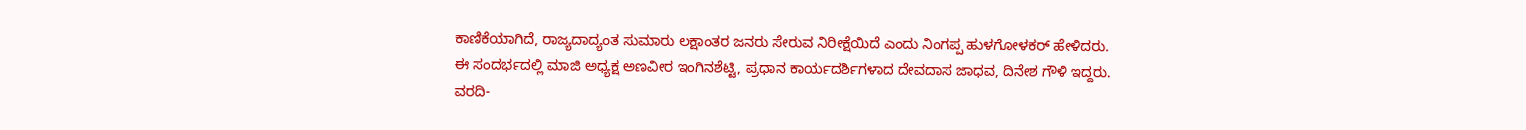ಕಾಣಿಕೆಯಾಗಿದೆ, ರಾಜ್ಯದಾದ್ಯಂತ ಸುಮಾರು ಲಕ್ಷಾಂತರ ಜನರು ಸೇರುವ ನಿರೀಕ್ಷೆಯಿದೆ ಎಂದು ನಿಂಗಪ್ಪ ಹುಳಗೋಳಕರ್ ಹೇಳಿದರು.
ಈ ಸಂದರ್ಭದಲ್ಲಿ ಮಾಜಿ ಅಧ್ಯಕ್ಷ ಅಣವೀರ ಇಂಗಿನಶೆಟ್ಟಿ, ಪ್ರಧಾನ ಕಾರ್ಯದರ್ಶಿಗಳಾದ ದೇವದಾಸ ಜಾಧವ, ದಿನೇಶ ಗೌಳಿ ಇದ್ದರು.
ವರದಿ-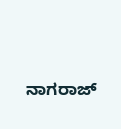ನಾಗರಾಜ್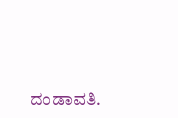ದಂಡಾವತಿ.